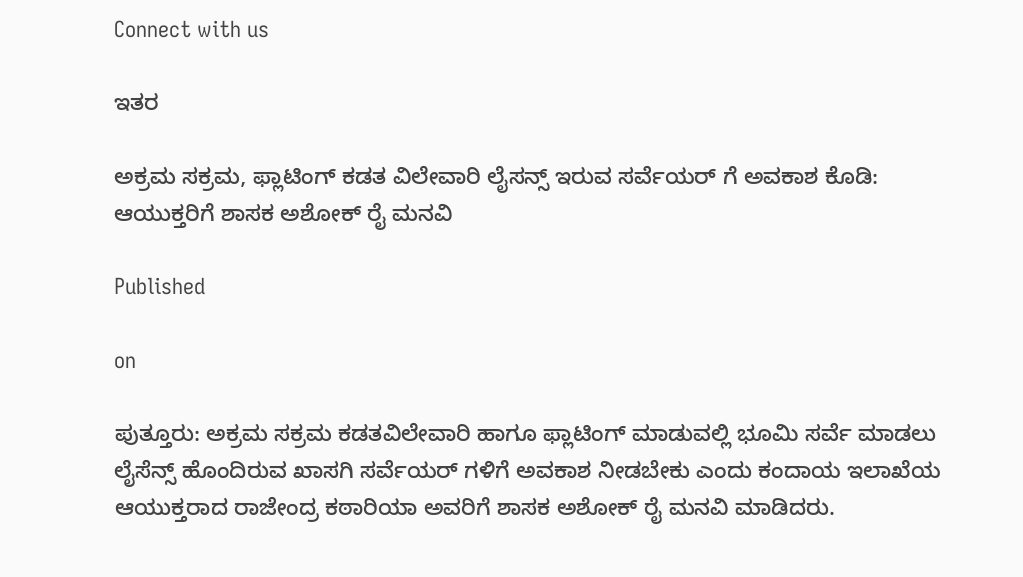Connect with us

ಇತರ

ಅಕ್ರಮ ಸಕ್ರಮ, ಫ್ಲಾಟಿಂಗ್ ಕಡತ ವಿಲೇವಾರಿ ಲೈಸನ್ಸ್ ಇರುವ ಸರ್ವೆಯರ್ ಗೆ ಅವಕಾಶ ಕೊಡಿ: ಆಯುಕ್ತರಿಗೆ ಶಾಸಕ ಅಶೋಕ್ ರೈ ಮನವಿ

Published

on

ಪುತ್ತೂರು: ಅಕ್ರಮ ಸಕ್ರಮ ಕಡತವಿಲೇವಾರಿ ಹಾಗೂ ಫ್ಲಾಟಿಂಗ್ ಮಾಡುವಲ್ಲಿ ಭೂಮಿ ಸರ್ವೆ ಮಾಡಲು ಲೈಸೆನ್ಸ್ ಹೊಂದಿರುವ ಖಾಸಗಿ ಸರ್ವೆಯರ್ ಗಳಿಗೆ ಅವಕಾಶ ನೀಡಬೇಕು ಎಂದು ಕಂದಾಯ ಇಲಾಖೆಯ ಆಯುಕ್ತರಾದ ರಾಜೇಂದ್ರ ಕಠಾರಿಯಾ ಅವರಿಗೆ ಶಾಸಕ ಅಶೋಕ್ ರೈ ಮನವಿ ಮಾಡಿದರು.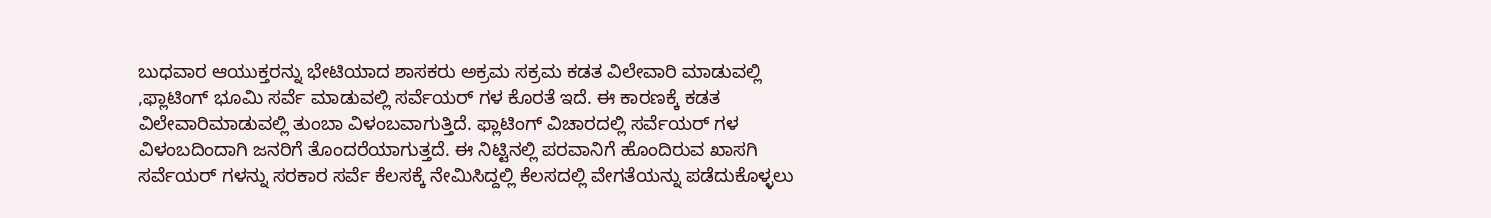ಬುಧವಾರ ಆಯುಕ್ತರನ್ನು ಭೇಟಿಯಾದ ಶಾಸಕರು ಅಕ್ರಮ ಸಕ್ರಮ ಕಡತ ವಿಲೇವಾರಿ ಮಾಡುವಲ್ಲಿ ,ಫ್ಲಾಟಿಂಗ್ ಭೂಮಿ ಸರ್ವೆ ಮಾಡುವಲ್ಲಿ ಸರ್ವೆಯರ್ ಗಳ ಕೊರತೆ ಇದೆ. ಈ ಕಾರಣಕ್ಕೆ ಕಡತ ವಿಲೇವಾರಿ‌ಮಾಡುವಲ್ಲಿ ತುಂಬಾ ವಿಳಂಬವಾಗುತ್ತಿದೆ. ಫ್ಲಾಟಿಂಗ್ ವಿಚಾರದಲ್ಲಿ ಸರ್ವೆಯರ್ ಗಳ ವಿಳಂಬದಿಂದಾಗಿ ಜನರಿಗೆ ತೊಂದರೆಯಾಗುತ್ತದೆ. ಈ ನಿಟ್ಟಿನಲ್ಲಿ ಪರವಾನಿಗೆ ಹೊಂದಿರುವ ಖಾಸಗಿ ಸರ್ವೆಯರ್ ಗಳನ್ನು ಸರಕಾರ ಸರ್ವೆ ಕೆಲಸಕ್ಕೆ ನೇಮಿಸಿದ್ದಲ್ಲಿ ಕೆಲಸದಲ್ಲಿ ವೇಗತೆಯನ್ನು ಪಡೆದುಕೊಳ್ಳಲು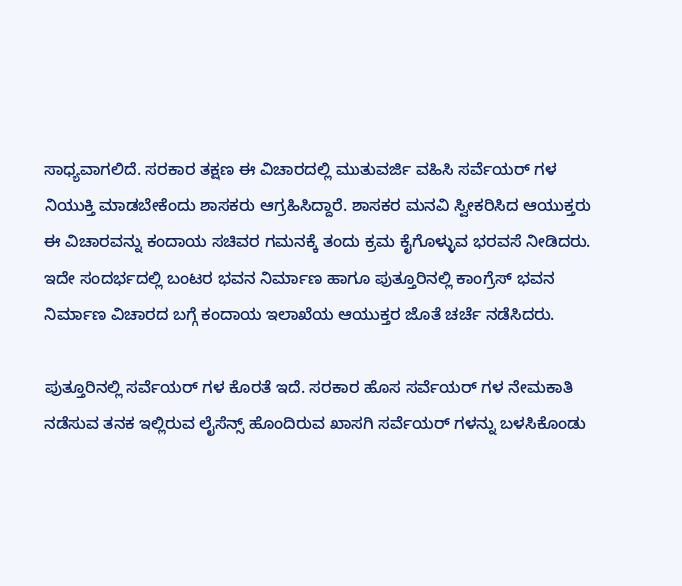ಸಾಧ್ಯವಾಗಲಿದೆ. ಸರಕಾರ ತಕ್ಷಣ ಈ ವಿಚಾರದಲ್ಲಿ ಮುತುವರ್ಜಿ ವಹಿಸಿ ಸರ್ವೆಯರ್ ಗಳ ನಿಯುಕ್ತಿ ಮಾಡಬೇಕೆಂದು ಶಾಸಕರು ಆಗ್ರಹಿಸಿದ್ದಾರೆ. ಶಾಸಕರ ಮನವಿ ಸ್ವೀಕರಿಸಿದ ಆಯುಕ್ತರು ಈ ವಿಚಾರವನ್ನು ಕಂದಾಯ ಸಚಿವರ ಗಮನಕ್ಕೆ ತಂದು ಕ್ರಮ ಕೈಗೊಳ್ಳುವ ಭರವಸೆ ನೀಡಿದರು. ಇದೇ ಸಂದರ್ಭದಲ್ಲಿ ಬಂಟರ ಭವನ ನಿರ್ಮಾಣ ಹಾಗೂ ಪುತ್ತೂರಿನಲ್ಲಿ ಕಾಂಗ್ರೆಸ್ ಭವನ ನಿರ್ಮಾಣ ವಿಚಾರದ ಬಗ್ಗೆ ಕಂದಾಯ ಇಲಾಖೆಯ ಆಯುಕ್ತರ ಜೊತೆ ಚರ್ಚೆ ನಡೆಸಿದರು.

ಪುತ್ತೂರಿನಲ್ಲಿ ಸರ್ವೆಯರ್ ಗಳ ಕೊರತೆ ಇದೆ. ಸರಕಾರ ಹೊಸ ಸರ್ವೆಯರ್ ಗಳ ನೇಮಕಾತಿ ನಡೆಸುವ ತನಕ ಇಲ್ಲಿರುವ ಲೈಸೆನ್ಸ್ ಹೊಂದಿರುವ ಖಾಸಗಿ ಸರ್ವೆಯರ್ ಗಳನ್ನು ಬಳಸಿಕೊಂಡು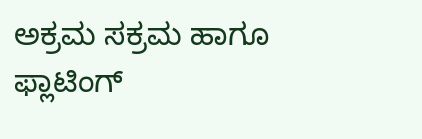ಅಕ್ರಮ ಸಕ್ರಮ ಹಾಗೂ ಫ್ಲಾಟಿಂಗ್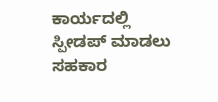ಕಾರ್ಯದಲ್ಲಿ ಸ್ಪೀಡಪ್ ಮಾಡಲು ಸಹಕಾರ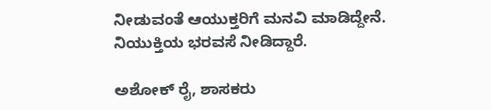ನೀಡುವಂತೆ ಆಯುಕ್ತರಿಗೆ ಮನವಿ ಮಾಡಿದ್ದೇನೆ. ನಿಯುಕ್ತಿಯ ಭರವಸೆ ನೀಡಿದ್ದಾರೆ.

ಅಶೋಕ್ ರೈ, ಶಾಸಕರು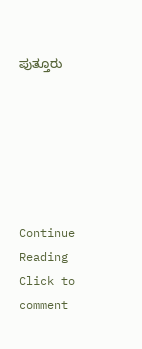ಪುತ್ತೂರು






Continue Reading
Click to comment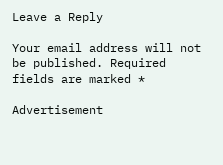Leave a Reply

Your email address will not be published. Required fields are marked *

Advertisement